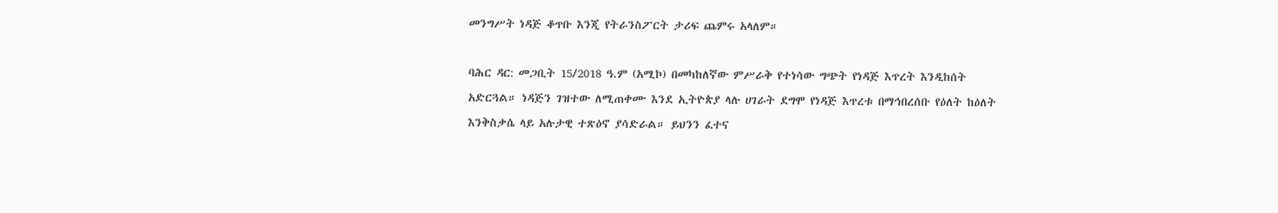መንግሥት ነዳጅ ቆጥቡ እንጂ የትራንስፖርት ታሪፍ ጨምሩ አላለም።

ባሕር ዳር: መጋቢት 15/2018 ዓ.ም (አሚኮ) በመካከለኛው ምሥራቅ የተነሳው ግጭት የነዳጅ እጥረት እንዲከሰት አድርጓል። ነዳጅን ገዝተው ለሚጠቀሙ እንደ ኢትዮጵያ ላሉ ሀገራት ደግሞ የነዳጅ እጥረቱ በማኅበረሰቡ የዕለት ከዕለት እንቅስቃሴ ላይ አሉታዊ ተጽዕኖ ያሳድራል። ይህንን ፈተና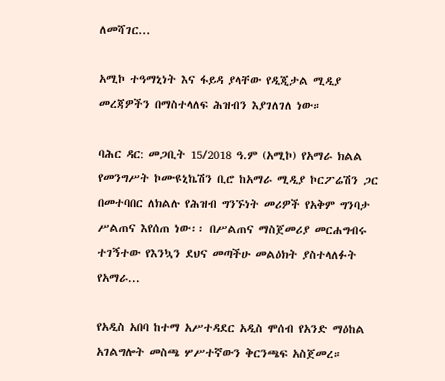ለመሻገር...

አሚኮ ተዓማኒነት እና ፋይዳ ያላቸው የዲጂታል ሚዲያ መረጃዎችን በማስተላለፍ ሕዝብን እያገለገለ ነው።

ባሕር ዳር: መጋቢት 15/2018 ዓ.ም (አሚኮ) የአማራ ክልል የመንግሥት ኮሙዩኒኬሽን ቢሮ ከአማራ ሚዲያ ኮርፖሬሽን ጋር በመተባበር ለክልሉ የሕዝብ ግንኙነት መሪዎች የአቅም ግንባታ ሥልጠና እየሰጠ ነው፡፡ በሥልጠና ማስጀመሪያ መርሐግብሩ ተገኝተው የእንኳን ደህና መጣችሁ መልዕክት ያስተላለፉት የአማራ...

የአዲስ አበባ ከተማ አሥተዳደር አዲስ ሞሰብ የአንድ ማዕከል አገልግሎት መስጫ ሦሥተኛውን ቅርንጫፍ አስጀመረ።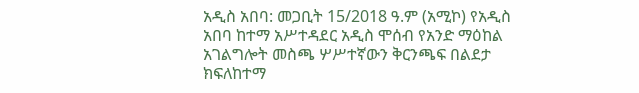አዲስ አበባ: መጋቢት 15/2018 ዓ.ም (አሚኮ) የአዲስ አበባ ከተማ አሥተዳደር አዲስ ሞሰብ የአንድ ማዕከል አገልግሎት መስጫ ሦሥተኛውን ቅርንጫፍ በልደታ ክፍለከተማ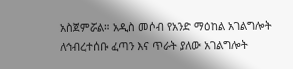አስጀምሯል። አዲስ መሶብ የአንድ ማዕከል አገልግሎት ለኅብረተሰቡ ፈጣን እና ጥራት ያለው አገልግሎት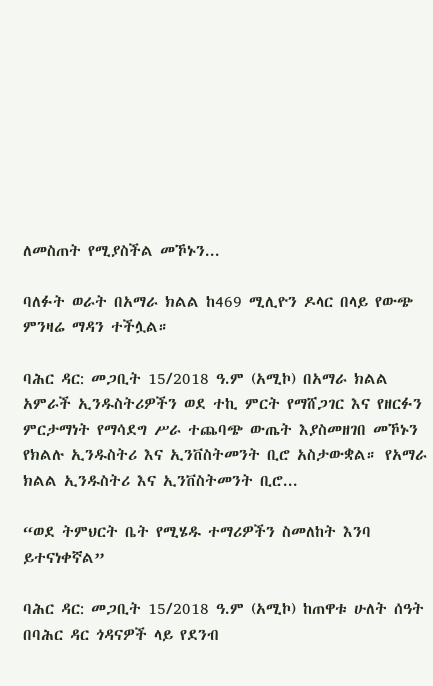ለመስጠት የሚያስችል መኾኑን...

ባለፉት ወራት በአማራ ክልል ከ469 ሚሊዮን ዶላር በላይ የውጭ ምንዛሬ ማዳን ተችሏል።

ባሕር ዳር: መጋቢት 15/2018 ዓ.ም (አሚኮ) በአማራ ክልል አምራች ኢንዱስትሪዎችን ወደ ተኪ ምርት የማሸጋገር እና የዘርፉን ምርታማነት የማሳደግ ሥራ ተጨባጭ ውጤት እያስመዘገበ መኾኑን የክልሉ ኢንዱስትሪ እና ኢንቨስትመንት ቢሮ አስታውቋል። የአማራ ክልል ኢንዱስትሪ እና ኢንቨስትመንት ቢሮ...

“ወደ ትምህርት ቤት የሚሄዱ ተማሪዎችን ስመለከት እንባ ይተናነቀኛል”

ባሕር ዳር: መጋቢት 15/2018 ዓ.ም (አሚኮ) ከጠዋቱ ሁለት ሰዓት በባሕር ዳር ጎዳናዎች ላይ የደንብ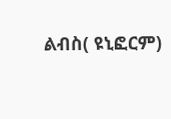ልብስ( ዩኒፎርም)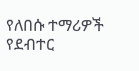የለበሱ ተማሪዎች የደብተር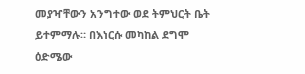መያዣቸውን አንግተው ወደ ትምህርት ቤት ይተምማሉ። በእነርሱ መካከል ደግሞ ዕድሜው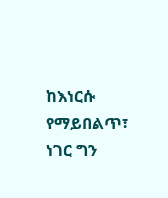ከእነርሱ የማይበልጥ፣ ነገር ግን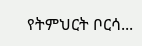የትምህርት ቦርሳ...